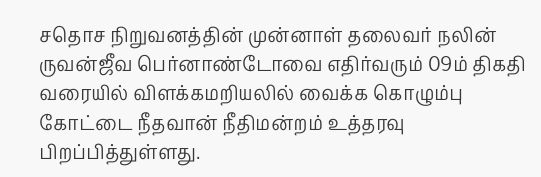சதொச நிறுவனத்தின் முன்னாள் தலைவர் நலின் ருவன்ஜீவ பெர்னாண்டோவை எதிர்வரும் 09ம் திகதி வரையில் விளக்கமறியலில் வைக்க கொழும்பு கோட்டை நீதவான் நீதிமன்றம் உத்தரவு பிறப்பித்துள்ளது.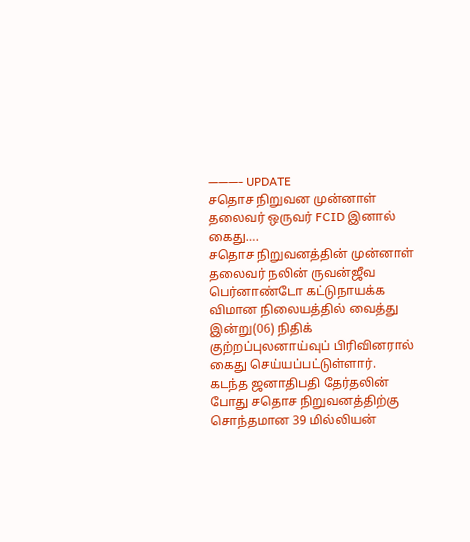———- UPDATE
சதொச நிறுவன முன்னாள் தலைவர் ஒருவர் FCID இனால் கைது….
சதொச நிறுவனத்தின் முன்னாள் தலைவர் நலின் ருவன்ஜீவ பெர்னாண்டோ கட்டுநாயக்க விமான நிலையத்தில் வைத்து இன்று(06) நிதிக் குற்றப்புலனாய்வுப் பிரிவினரால் கைது செய்யப்பட்டுள்ளார்.
கடந்த ஜனாதிபதி தேர்தலின் போது சதொச நிறுவனத்திற்கு சொந்தமான 39 மில்லியன்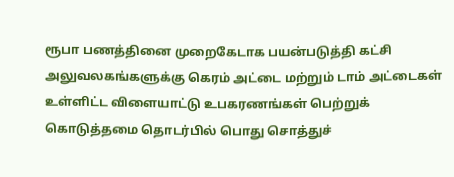ரூபா பணத்தினை முறைகேடாக பயன்படுத்தி கட்சி அலுவலகங்களுக்கு கெரம் அட்டை மற்றும் டாம் அட்டைகள் உள்ளிட்ட விளையாட்டு உபகரணங்கள் பெற்றுக் கொடுத்தமை தொடர்பில் பொது சொத்துச்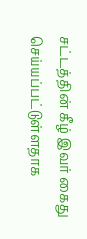சட்டத்தின் கீழ் இவர் கைது செய்யப்பட்டுள்ளதாக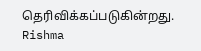தெரிவிக்கப்படுகின்றது.
Rishma